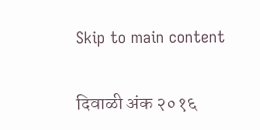Skip to main content

दिवाळी अंक २०१६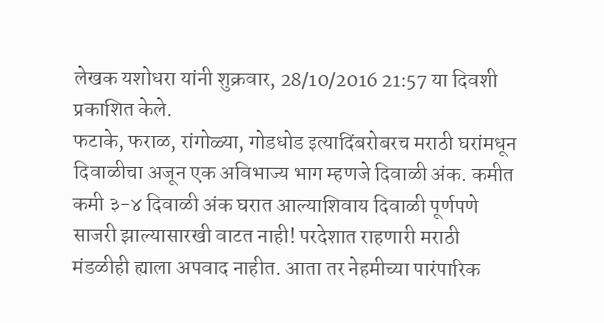लेखक यशोधरा यांनी शुक्रवार, 28/10/2016 21:57 या दिवशी प्रकाशित केले.
फटाके, फराळ, रांगोळ्या, गोडधोड इत्यादिंबरोबरच मराठी घरांमधून दिवाळीचा अजून एक अविभाज्य भाग म्हणजे दिवाळी अंक. कमीत कमी ३-४ दिवाळी अंक घरात आल्याशिवाय दिवाळी पूर्णपणे साजरी झाल्यासारखी वाटत नाही! परदेशात राहणारी मराठी मंडळीही ह्याला अपवाद नाहीत. आता तर नेहमीच्या पारंपारिक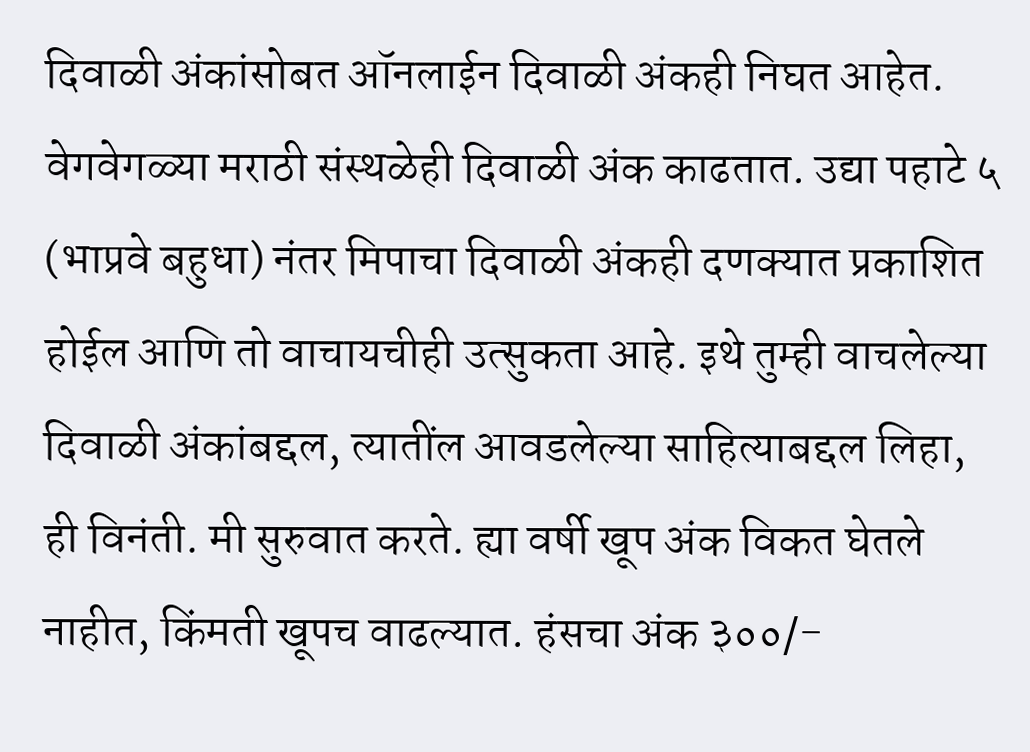दिवाळी अंकांसोबत ऑनलाईन दिवाळी अंकही निघत आहेत. वेगवेगळ्या मराठी संस्थळेही दिवाळी अंक काढतात. उद्या पहाटे ५ (भाप्रवे बहुधा) नंतर मिपाचा दिवाळी अंकही दणक्यात प्रकाशित होईल आणि तो वाचायचीही उत्सुकता आहे. इथे तुम्ही वाचलेल्या दिवाळी अंकांबद्दल, त्यातींल आवडलेल्या साहित्याबद्दल लिहा, ही विनंती. मी सुरुवात करते. ह्या वर्षी खूप अंक विकत घेतले नाहीत, किंमती खूपच वाढल्यात. हंसचा अंक ३००/-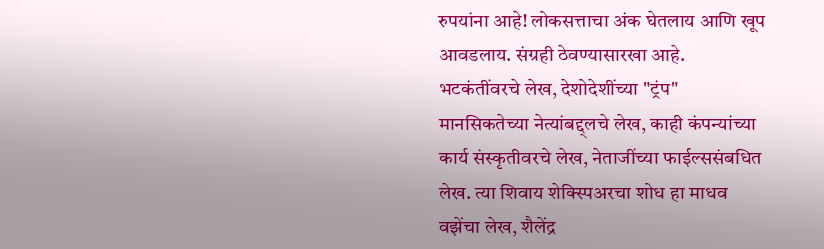रुपयांना आहे! लोकसत्ताचा अंक घेतलाय आणि खूप आवडलाय. संग्रही ठेवण्यासारखा आहे. भटकंतींवरचे लेख, देशोदेशींच्या "ट्रंप" मानसिकतेच्या नेत्यांबद्द्लचे लेख, काही कंपन्यांच्या कार्य संस्कृतीवरचे लेख, नेताजींच्या फाईल्ससंबधित लेख. त्या शिवाय शेक्स्पिअरचा शोध हा माधव वझेंचा लेख, शैलेंद्र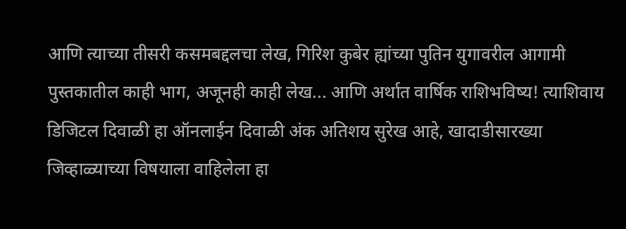आणि त्याच्या तीसरी कसमबद्दलचा लेख, गिरिश कुबेर ह्यांच्या पुतिन युगावरील आगामी पुस्तकातील काही भाग, अजूनही काही लेख... आणि अर्थात वार्षिक राशिभविष्य! त्याशिवाय डिजिटल दिवाळी हा ऑनलाईन दिवाळी अंक अतिशय सुरेख आहे, खादाडीसारख्या जिव्हाळ्याच्या विषयाला वाहिलेला हा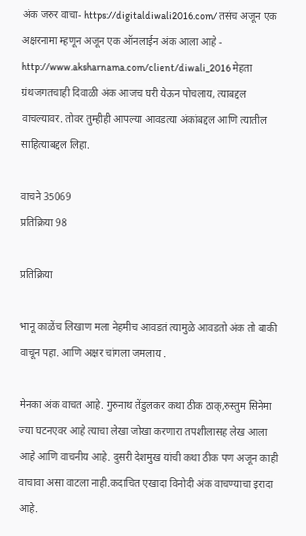अंक जरुर वाचा- https://digitaldiwali2016.com/ तसंच अजून एक अक्षरनामा म्हणून अजून एक ऑनलाईन अंक आला आहे - http://www.aksharnama.com/client/diwali_2016 मेहता ग्रंथजगतचाही दिवाळी अंक आजच घरी येऊन पोचलाय, त्याबद्दल वाचल्यावर. तोवर तुम्हीही आपल्या आवडत्या अंकांबद्दल आणि त्यातील साहित्याबद्दल लिहा.

वाचने 35069
प्रतिक्रिया 98

प्रतिक्रिया

भानू काळेंच लिखाण मला नेहमीच आवडतं त्यामुळे आवडतो अंक तो बाकी वाचून पहा. आणि अक्षर चांगला जमलाय .

मेनका अंक वाचत आहे. गुरुनाथ तेंडुलकर कथा ठीक ठाक्,रुस्तुम सिनेमा ज्या घटनएवर आहे त्याचा लेखा जोखा करणारा तपशीलासह लेख आला आहे आणि वाचनीय आहे. दुसरी देशमुख यांची कथा ठीक पण अजून काही वाचावा असा वाटला नाही.कदाचित एखादा विनोदी अंक वाचण्याचा इरादा आहे.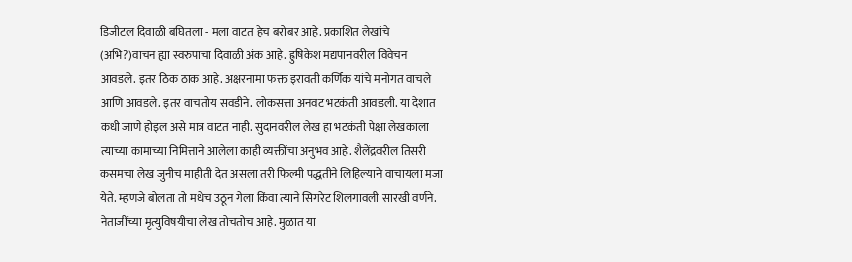डिजीटल दिवाळी बघितला - मला वाटत हेच बरोबर आहे. प्रकाशित लेखांचे (अभि?)वाचन ह्या स्वरुपाचा दिवाळी अंक आहे. ह्रुषिकेश मद्यपानवरील विवेचन आवडले. इतर ठिक ठाक आहे. अक्षरनामा फक्त इरावती कर्णिक यांचे मनोगत वाचले आणि आवडले. इतर वाचतोय सवडीने. लोकसत्ता अनवट भटकंती आवडली. या देशात कधी जाणे होइल असे मात्र वाटत नाही. सुदानवरील लेख हा भटकंती पेक्षा लेखकाला त्याच्या कामाच्या निमित्ताने आलेला काही व्यक्तींचा अनुभव आहे. शैलेंद्रवरील तिसरी कसमचा लेख जुनीच माहीती देत असला तरी फिल्मी पद्धतीने लिहिल्याने वाचायला मजा येते. म्हणजे बोलता तो मधेच उठून गेला किंवा त्याने सिगरेट शिलगावली सारखी वर्णने. नेताजींच्या मृत्युविषयीचा लेख तोचतोच आहे. मुळात या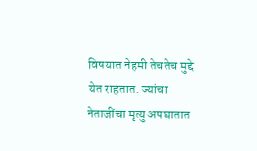विषयात नेहमी तेचतेच मुद्दे येत राहतात. ज्यांचा नेताजींचा मृत्यु अपघातात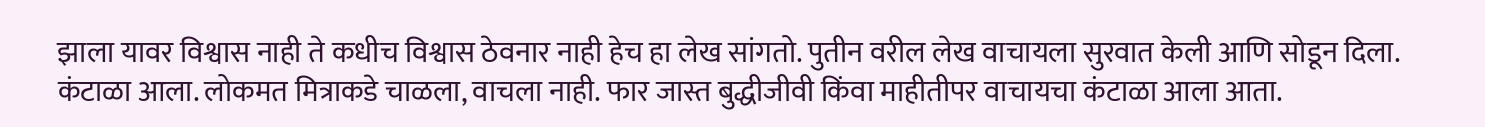झाला यावर विश्वास नाही ते कधीच विश्वास ठेवनार नाही हेच हा लेख सांगतो. पुतीन वरील लेख वाचायला सुरवात केली आणि सोडून दिला. कंटाळा आला. लोकमत मित्राकडे चाळला, वाचला नाही. फार जास्त बुद्धीजीवी किंवा माहीतीपर वाचायचा कंटाळा आला आता.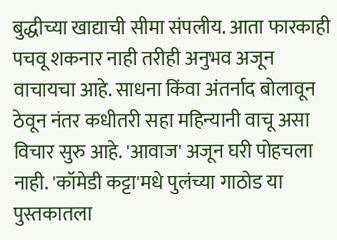बुद्धीच्या खाद्याची सीमा संपलीय. आता फारकाही पचवू शकनार नाही तरीही अनुभव अजून वाचायचा आहे. साधना किंवा अंतर्नाद बोलावून ठेवून नंतर कधीतरी सहा महिन्यानी वाचू असा विचार सुरु आहे. 'आवाज' अजून घरी पोहचला नाही. 'कॉमेडी कट्टा'मधे पुलंच्या गाठोड या पुस्तकातला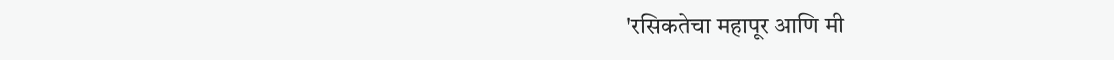'रसिकतेचा महापूर आणि मी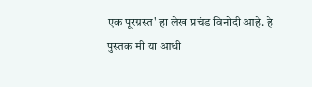एक पूरग्रस्त' हा लेख प्रचंड विनोदी आहे. हे पुस्तक मी या आधी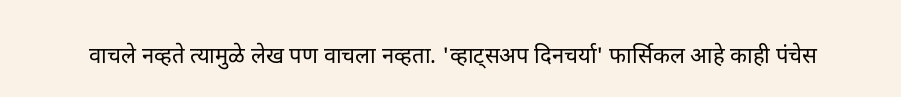वाचले नव्हते त्यामुळे लेख पण वाचला नव्हता. 'व्हाट्सअप दिनचर्या' फार्सिकल आहे काही पंचेस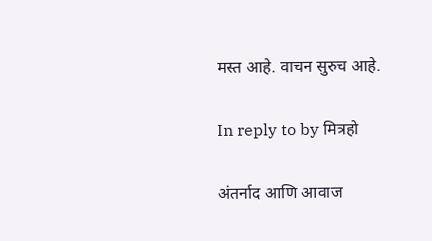मस्त आहे. वाचन सुरुच आहे.

In reply to by मित्रहो

अंतर्नाद आणि आवाज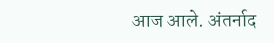आज आले. अंतर्नाद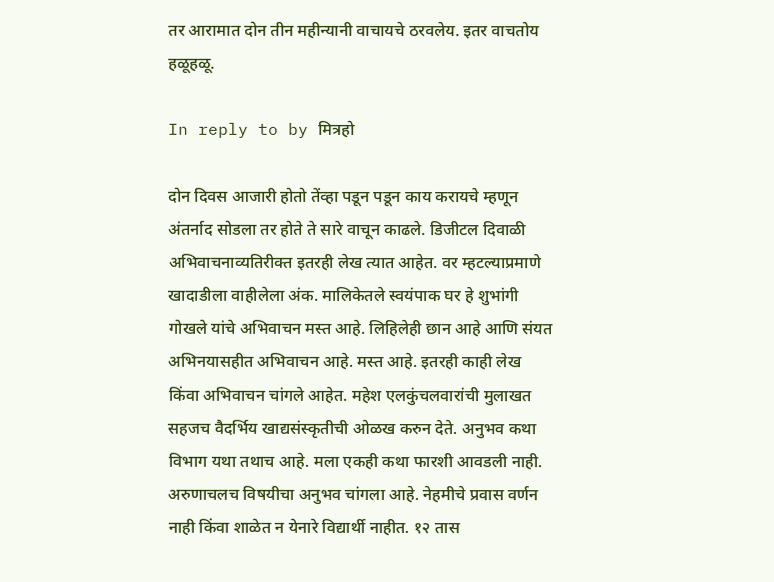तर आरामात दोन तीन महीन्यानी वाचायचे ठरवलेय. इतर वाचतोय हळूहळू.

In reply to by मित्रहो

दोन दिवस आजारी होतो तेंव्हा पडून पडून काय करायचे म्हणून अंतर्नाद सोडला तर होते ते सारे वाचून काढले. डिजीटल दिवाळी अभिवाचनाव्यतिरीक्त इतरही लेख त्यात आहेत. वर म्हटल्याप्रमाणे खादाडीला वाहीलेला अंक. मालिकेतले स्वयंपाक घर हे शुभांगी गोखले यांचे अभिवाचन मस्त आहे. लिहिलेही छान आहे आणि संयत अभिनयासहीत अभिवाचन आहे. मस्त आहे. इतरही काही लेख किंवा अभिवाचन चांगले आहेत. महेश एलकुंचलवारांची मुलाखत सहजच वैदर्भिय खाद्यसंस्कृतीची ओळख करुन देते. अनुभव कथा विभाग यथा तथाच आहे. मला एकही कथा फारशी आवडली नाही. अरुणाचलच विषयीचा अनुभव चांगला आहे. नेहमीचे प्रवास वर्णन नाही किंवा शाळेत न येनारे विद्यार्थी नाहीत. १२ तास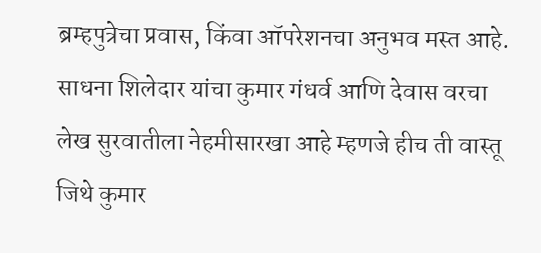ब्रम्हपुत्रेचा प्रवास, किंवा ऑपरेशनचा अनुभव मस्त आहे. साधना शिलेदार यांचा कुमार गंधर्व आणि देवास वरचा लेख सुरवातीला नेहमीसारखा आहे म्हणजे हीच ती वास्तू जिथे कुमार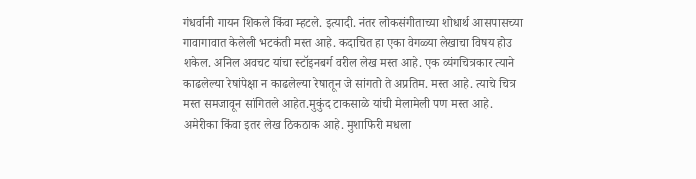गंधर्वानी गायन शिकले किंवा म्हटले. इत्यादी. नंतर लोकसंगीताच्या शोधार्थ आसपासच्या गावागावात केलेली भटकंती मस्त आहे. कदाचित हा एका वेगळ्या लेखाचा विषय होउ शकेल. अनिल अवचट यांचा स्टॉइनबर्ग वरील लेख मस्त आहे. एक व्यंगचित्रकार त्याने काढलेल्या रेषांपेक्षा न काढलेल्या रेषातून जे सांगतो ते अप्रतिम. मस्त आहे. त्याचे चित्र मस्त समजावून सांगितले आहेत.मुकुंद टाकसाळे यांची मेलामेली पण मस्त आहे. अमेरीका किंवा इतर लेख ठिकठाक आहे. मुशाफिरी मधला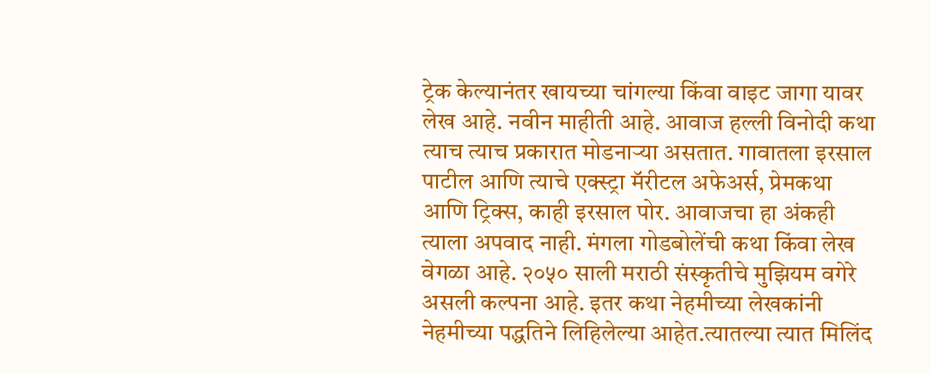ट्रेक केल्यानंतर खायच्या चांगल्या किंवा वाइट जागा यावर लेख आहे. नवीन माहीती आहे. आवाज हल्ली विनोदी कथा त्याच त्याच प्रकारात मोडनाऱ्या असतात. गावातला इरसाल पाटील आणि त्याचे एक्स्ट्रा मॅरीटल अफेअर्स, प्रेमकथा आणि ट्रिक्स, काही इरसाल पोर. आवाजचा हा अंकही त्याला अपवाद नाही. मंगला गोडबोलेंची कथा किंवा लेख वेगळा आहे. २०५० साली मराठी संस्कृतीचे मुझियम वगेरे असली कल्पना आहे. इतर कथा नेहमीच्या लेखकांनी नेहमीच्या पद्धतिने लिहिलेल्या आहेत.त्यातल्या त्यात मिलिंद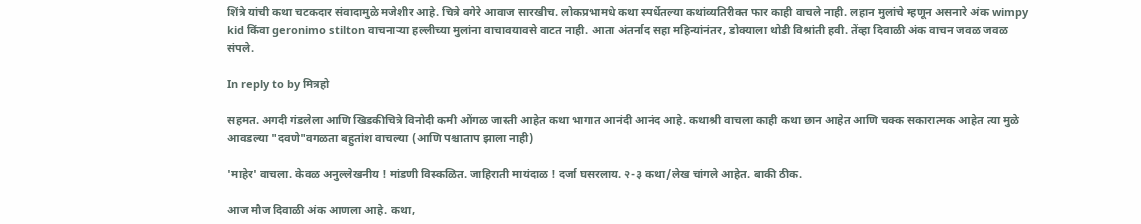शिंत्रे यांची कथा चटकदार संवादामुळे मजेशीर आहे. चित्रे वगेरे आवाज सारखीच. लोकप्रभामधे कथा स्पर्धेतल्या कथांव्यतिरीक्त फार काही वाचले नाही. लहान मुलांचे म्हणून असनारे अंक wimpy kid किंवा geronimo stilton वाचनाऱ्या हल्लीच्या मुलांना वाचावयावसे वाटत नाही. आता अंतर्नाद सहा महिन्यांनंतर, डोक्याला थोडी विश्रांती हवी. तेंव्हा दिवाळी अंक वाचन जवळ जवळ संपले.

In reply to by मित्रहो

सहमत. अगदी गंडलेला आणि खिडकीचित्रे विनोदी कमी ओंगळ जास्ती आहेत कथा भागात आनंदी आनंद आहे. कथाश्री वाचला काही कथा छान आहेत आणि चक्क सकारात्मक आहेत त्या मुळे आवडल्या "दवणे"वगळता बहुतांश वाचल्या (आणि पश्चाताप झाला नाही)

'माहेर' वाचला. केवळ अनुल्लेखनीय ! मांडणी विस्कळित. जाहिराती मायंदाळ ! दर्जा घसरलाय. २-३ कथा/लेख चांगले आहेत. बाकी ठीक.

आज मौज दिवाळी अंक आणला आहे. कथा,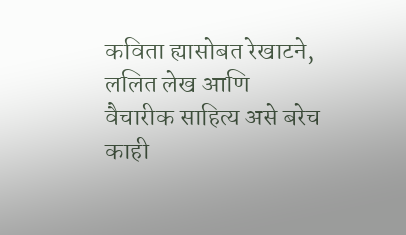कविता ह्यासोबत रेखाटने, ललित लेख आणि वैचारीक साहित्य असे बरेच काही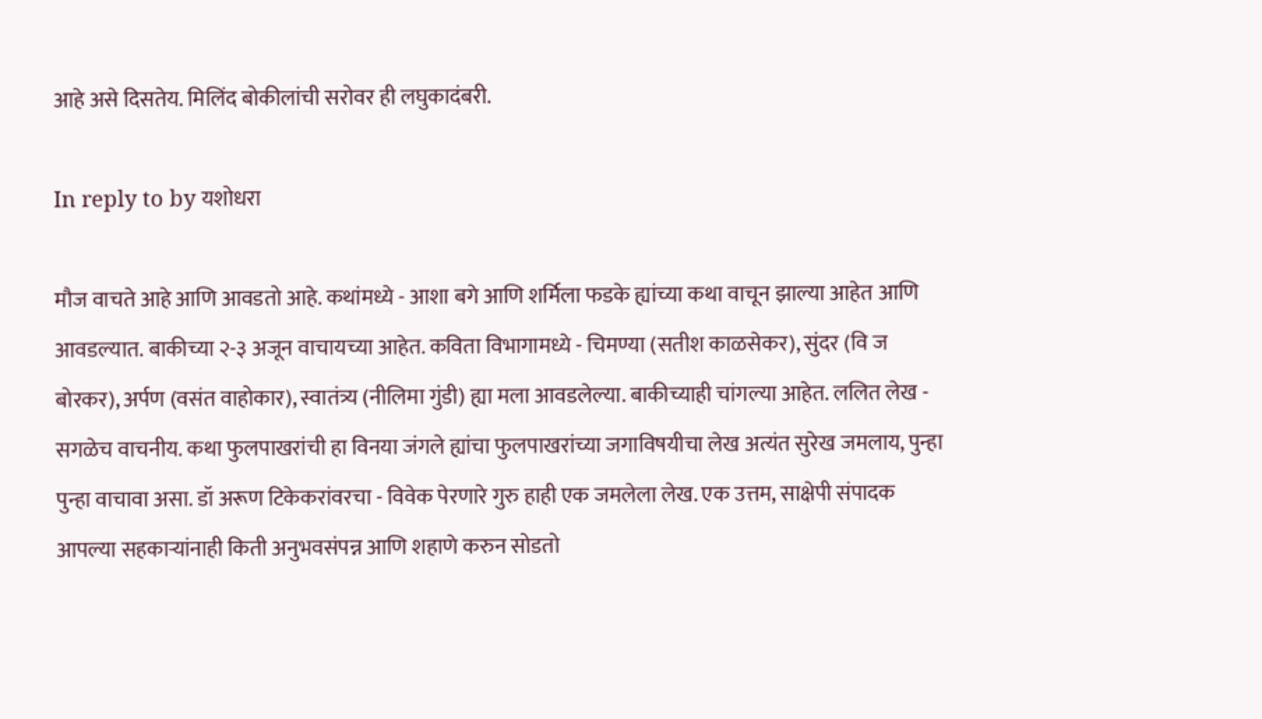आहे असे दिसतेय. मिलिंद बोकीलांची सरोवर ही लघुकादंबरी.

In reply to by यशोधरा

मौज वाचते आहे आणि आवडतो आहे. कथांमध्ये - आशा बगे आणि शर्मिला फडके ह्यांच्या कथा वाचून झाल्या आहेत आणि आवडल्यात. बाकीच्या २-३ अजून वाचायच्या आहेत. कविता विभागामध्ये - चिमण्या (सतीश काळसेकर), सुंदर (वि ज बोरकर), अर्पण (वसंत वाहोकार), स्वातंत्र्य (नीलिमा गुंडी) ह्या मला आवडलेल्या. बाकीच्याही चांगल्या आहेत. ललित लेख - सगळेच वाचनीय. कथा फुलपाखरांची हा विनया जंगले ह्यांचा फुलपाखरांच्या जगाविषयीचा लेख अत्यंत सुरेख जमलाय, पुन्हा पुन्हा वाचावा असा. डॉ अरूण टिकेकरांवरचा - विवेक पेरणारे गुरु हाही एक जमलेला लेख. एक उत्तम, साक्षेपी संपादक आपल्या सहकार्‍यांनाही किती अनुभवसंपन्न आणि शहाणे करुन सोडतो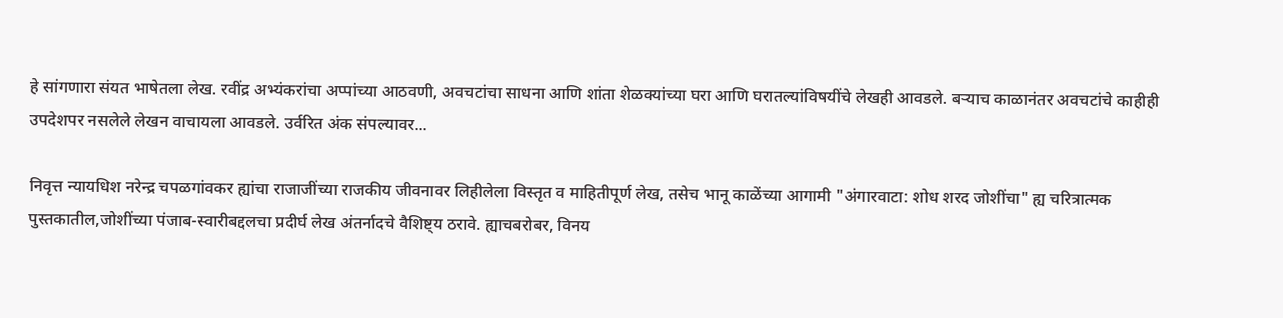हे सांगणारा संयत भाषेतला लेख. रवींद्र अभ्यंकरांचा अप्पांच्या आठवणी, अवचटांचा साधना आणि शांता शेळक्यांच्या घरा आणि घरातल्यांविषयींचे लेखही आवडले. बर्‍याच काळानंतर अवचटांचे काहीही उपदेशपर नसलेले लेखन वाचायला आवडले. उर्वरित अंक संपल्यावर...

निवृत्त न्यायधिश नरेन्द्र चपळगांवकर ह्यांचा राजाजींच्या राजकीय जीवनावर लिहीलेला विस्तृत व माहितीपूर्ण लेख, तसेच भानू काळेंच्या आगामी "अंगारवाटा: शोध शरद जोशींचा" ह्य चरित्रात्मक पुस्तकातील,जोशींच्या पंजाब-स्वारीबद्दलचा प्रदीर्घ लेख अंतर्नादचे वैशिष्ट्य ठरावे. ह्याचबरोबर, विनय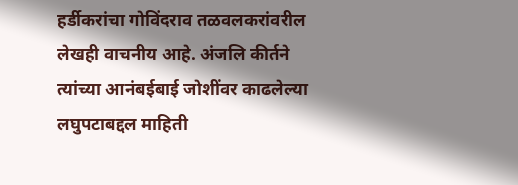हर्डीकरांचा गोविंदराव तळवलकरांवरील लेखही वाचनीय आहे. अंजलि कीर्तने त्यांच्या आनंबईबाई जोशींवर काढलेल्या लघुपटाबद्दल माहिती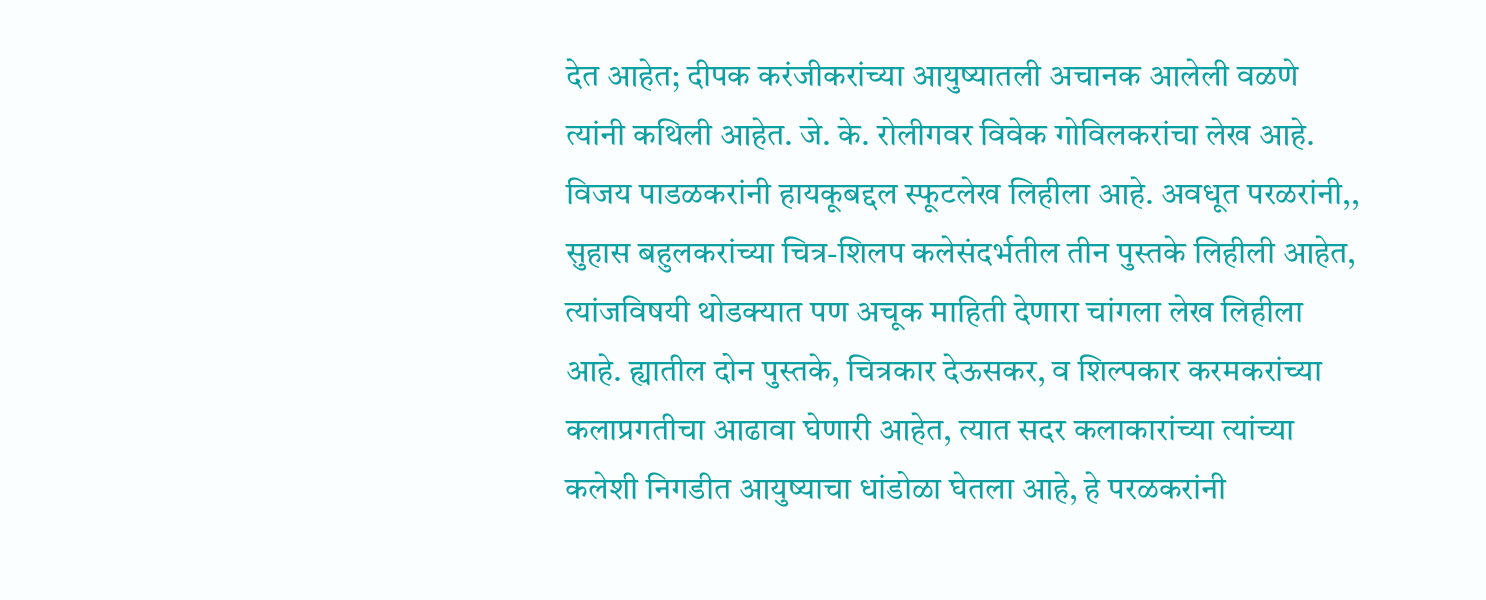देत आहेत; दीपक करंजीकरांच्या आयुष्यातली अचानक आलेली वळणे त्यांनी कथिली आहेत. जे. के. रोलीगवर विवेक गोविलकरांचा लेख आहे. विजय पाडळकरांनी हायकूबद्दल स्फूटलेख लिहीला आहे. अवधूत परळरांनी,, सुहास बहुलकरांच्या चित्र-शिलप कलेसंदर्भतील तीन पुस्तके लिहीली आहेत, त्यांजविषयी थोडक्यात पण अचूक माहिती देणारा चांगला लेख लिहीला आहे. ह्यातील दोन पुस्तके, चित्रकार देऊसकर, व शिल्पकार करमकरांच्या कलाप्रगतीचा आढावा घेणारी आहेत, त्यात सदर कलाकारांच्या त्यांच्या कलेशी निगडीत आयुष्याचा धांडोळा घेतला आहे, हे परळकरांनी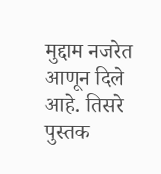मुद्दाम नजरेत आणून दिले आहे. तिसरे पुस्तक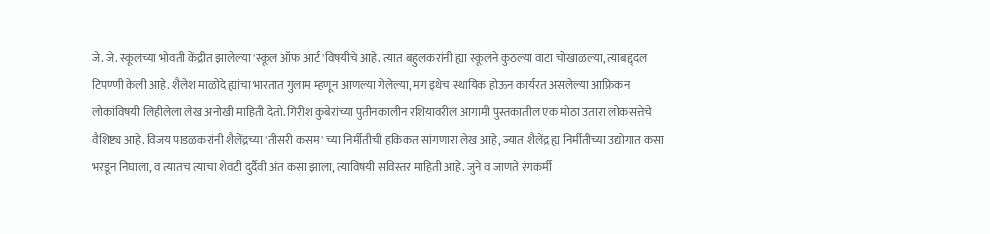जे. जे. स्कूलच्या भोवती केंद्रीत झालेल्या 'स्कूल ऑफ आर्ट'विषयीचे आहे. त्यात बहुलकरांनी ह्या स्कूलने कुठल्या वाटा चोखाळल्या, त्याबद्द्दल टिपण्णी केली आहे. शैलेश माळोदे ह्यांचा भारतात गुलाम म्हणून आणल्या गेलेल्या, मग इथेच स्थायिक होऊन कार्यरत असलेल्या आफ्रिकन लोकांविषयी लिहीलेला लेख अनोखी माहिती देतो. गिरीश कुबेरांच्या पुतीनकालीन रशियावरील आगामी पुस्तकातील एक मोठा उतारा लोकसत्तेचे वैशिष्ट्य आहे. विजय पाडळकरांनी शैलेंद्रच्या 'तीसरी कसम' च्या निर्मीतीची हकिकत सांगणारा लेख आहे, ज्यात शैलेंद्र ह्य निर्मीतीच्या उद्योगात कसा भरडून निघाला, व त्यातच त्याचा शेवटी दुर्दैवी अंत कसा झाला, त्याविषयी सविस्तर माहिती आहे. जुने व जाणते रंगकर्मी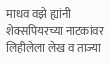माधव वझे ह्यांनी शेक्सपियरच्या नाटकांवर लिहीलेला लेख व ताज्या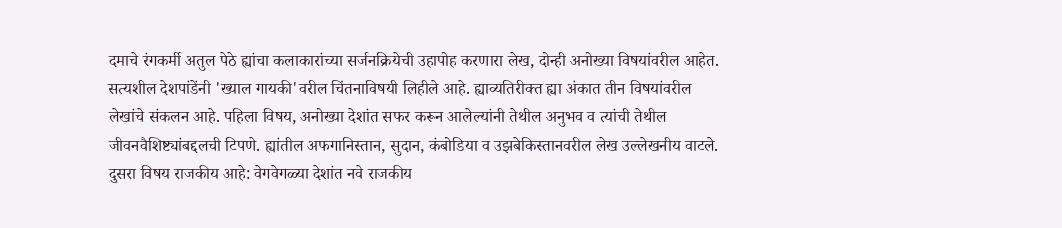दमाचे रंगकर्मी अतुल पेठे ह्यांचा कलाकारांच्या सर्जनक्रियेची उहापोह करणारा लेख, दोन्ही अनोख्या विषयांवरील आहेत. सत्यशील देशपांडेंनी 'ख्याल गायकी'वरील चिंतनाविषयी लिहीले आहे. ह्याव्यतिरीक्त ह्या अंकात तीन विषयांवरील लेखांचे संकलन आहे. पहिला विषय, अनोख्या देशांत सफर करून आलेल्यांनी तेथील अनुभव व त्यांची तेथील जीवनवैशिष्ट्यांबद्दलची टिपणे. ह्यांतील अफगानिस्तान, सुदान, कंबोडिया व उझबेकिस्तानवरील लेख उल्लेखनीय वाटले. दुसरा विषय राजकीय आहे: वेगवेगळ्या देशांत नवे राजकीय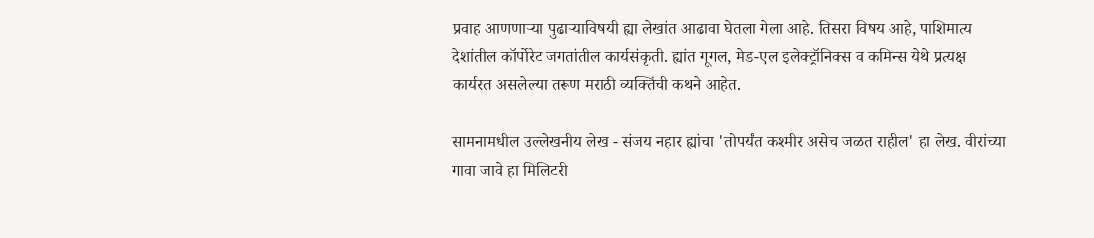प्रवाह आणणार्‍या पुढार्‍याविषयी ह्या लेखांत आढावा घेतला गेला आहे. तिसरा विषय आहे, पाशिमात्य देशांतील कॉर्पोरेट जगतांतील कार्यसंकृती. ह्यांत गूगल, मेड-एल इलेक्ट्रॉनिक्स व कमिन्स येथे प्रत्यक्ष कार्यरत असलेल्या तरूण मराठी व्यक्तिंची कथने आहेत.

सामनामधील उल्लेखनीय लेख - संजय नहार ह्यांचा 'तोपर्यंत कश्मीर असेच जळत राहील' हा लेख. वीरांच्या गावा जावे हा मिलिटरी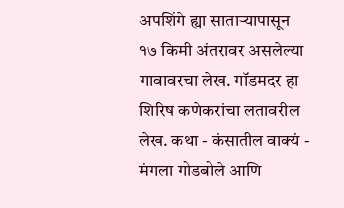अपशिंगे ह्या सातार्‍यापासून १७ किमी अंतरावर असलेल्या गावावरचा लेख. गॉडमदर हा शिरिष कणेकरांचा लतावरील लेख. कथा - कंसातील वाक्यं - मंगला गोडबोले आणि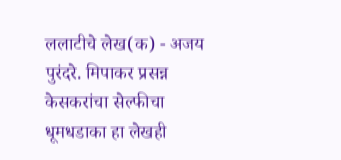ललाटीचे लेख(क) - अजय पुरंदरे. मिपाकर प्रसन्न केसकरांचा सेल्फीचा धूमधडाका हा लेखही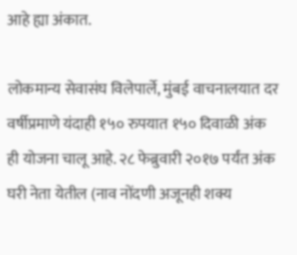आहे ह्या अंकात.

लोकमान्य सेवासंघ विलेपार्ले, मुंबई वाचनालयात दर वर्षीप्रमाणे यंदाही १५० रुपयात १५० दिवाळी अंक ही योजना चालू आहे. २८ फेब्रुवारी २०१७ पर्यंत अंक घरी नेता येतील (नाव नोंदणी अजूनही शक्य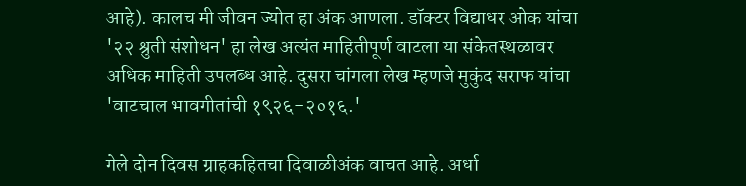आहे). कालच मी जीवन ज्योत हा अंक आणला. डॉक्टर विद्याधर ओक यांचा '२२ श्रुती संशोधन' हा लेख अत्यंत माहितीपूर्ण वाटला या संकेतस्थळावर अधिक माहिती उपलब्ध आहे. दुसरा चांगला लेख म्हणजे मुकुंद सराफ यांचा 'वाटचाल भावगीतांची १९२६-२०१६.'

गेले दोन दिवस ग्राहकहितचा दिवाळीअंक वाचत आहे. अर्धा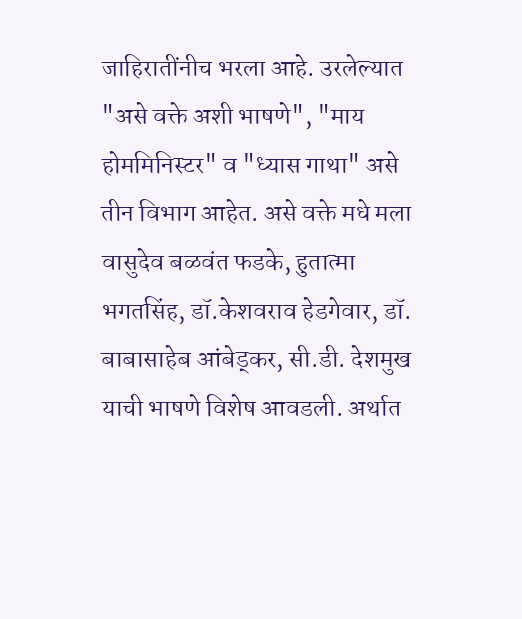जाहिरातींनीच भरला आहे. उरलेल्यात "असे वक्ते अशी भाषणे", "माय होममिनिस्टर" व "ध्यास गाथा" असे तीन विभाग आहेत. असे वक्ते मधे मला वासुदेव बळवंत फडके, हुतात्मा भगतसिंह, डॉ.केशवराव हेडगेवार, डॉ. बाबासाहेब आंबेड्कर, सी.डी. देशमुख याची भाषणे विशेष आवडली. अर्थात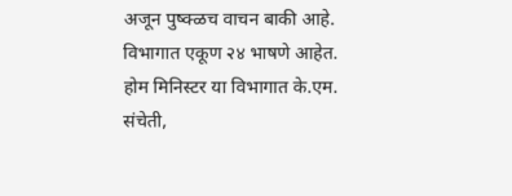अजून पुष्क्ळच वाचन बाकी आहे. विभागात एकूण २४ भाषणे आहेत. होम मिनिस्टर या विभागात के.एम. संचेती,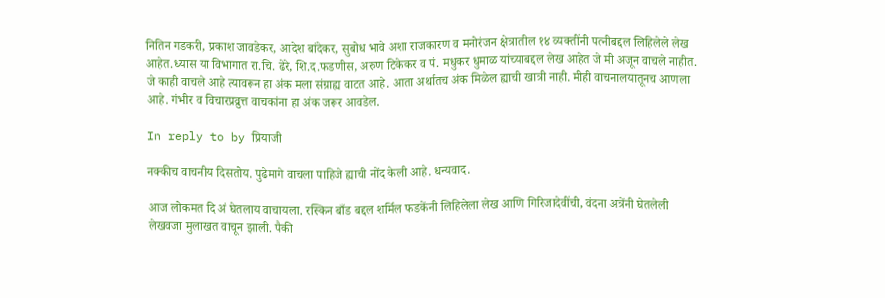नितिन गडकरी, प्रकाश जावडेकर, आदेश बांदेकर, सुबोध भावे अशा राजकारण व मनोरंजन क्षेत्रातील १४ व्यक्तींनी पत्नीबद्दल लिहिलेले लेख आहेत.ध्यास या विभागात रा.चि. ढेरे, शि.द.फडणीस, अरुण टिकेकर व पं. मधुकर धुमाळ यांच्याबद्दल लेख आहेत जे मी अजून वाचले नाहीत. जे काही वाचले आहे त्यावरून हा अंक मला संग्राह्य वाटत आहे. आता अर्थातच अंक मिळेल ह्याची खात्री नाही. मीही वाचनालयातूनच आणला आहे. गंभीर व विचारप्रव्रुत्त वाचकांना हा अंक जरूर आवडेल.

In reply to by प्रियाजी

नक्कीच वाचनीय दिसतोय. पुढेमागे वाचला पाहिजे ह्याची नोंद केली आहे. धन्यवाद.

आज लोकमत दि अं घेतलाय वाचायला. रस्किन बाँड बद्दल शर्मिल फडकेंनी लिहिलेला लेख आणि गिरिजादेवींची, वंदना अत्रेंनी घेतलेली लेखवजा मुलाखत वाचून झाली. पैकी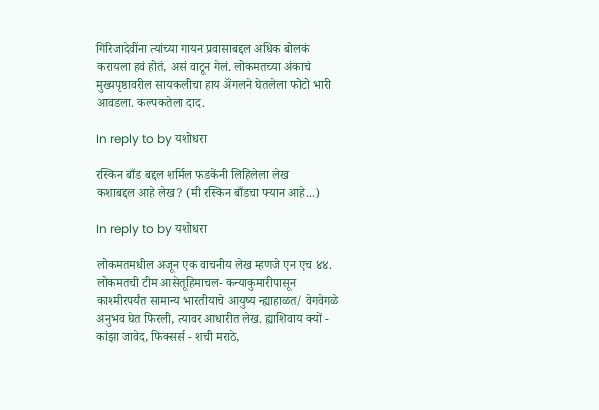गिरिजादेवींना त्यांच्या गायन प्रवासाबद्दल अधिक बोलकं करायला हवं होतं, असं वाटून गेलं. लोकमतच्या अंकाचं मुख्यपृष्ठावरील सायकलीचा हाय अ‍ॅंगलने घेतलेला फोटो भारी आवडला. कल्पकतेला दाद.

In reply to by यशोधरा

रस्किन बाँड बद्दल शर्मिल फडकेंनी लिहिलेला लेख
कशाबद्दल आहे लेख? (मी रस्किन बाँडचा फ्यान आहे...)

In reply to by यशोधरा

लोकमतमधील अजून एक वाचनीय लेख म्हणजे एन एच ४४. लोकमतची टीम आसेतूहिमाचल- कन्याकुमारीपासून काश्मीरपर्यंत सामान्य भारतीयाचे आयुष्य न्ह्याहाळत/ वेगवेगळे अनुभव घेत फिरली, त्यावर आधारीत लेख. ह्याशिवाय क्यों - कांझा जावेद, फिक्सर्स - शची मराठे,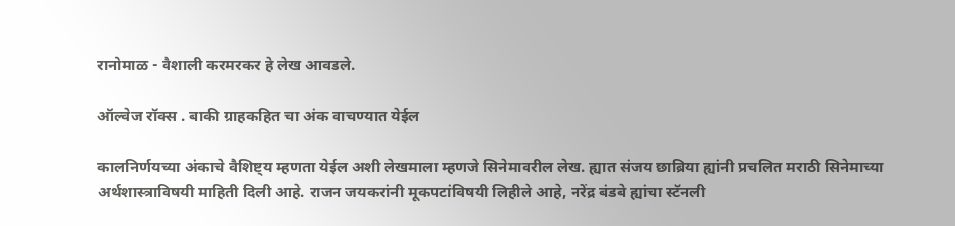रानोमाळ - वैशाली करमरकर हे लेख आवडले.

ऑल्वेज रॉक्स . बाकी ग्राहकहित चा अंक वाचण्यात येईल

कालनिर्णयच्या अंकाचे वैशिष्ट्य म्हणता येईल अशी लेखमाला म्हणजे सिनेमावरील लेख. ह्यात संजय छाब्रिया ह्यांनी प्रचलित मराठी सिनेमाच्या अर्थशास्त्राविषयी माहिती दिली आहे. राजन जयकरांनी मूकपटांविषयी लिहीले आहे, नरेंद्र बंडबे ह्यांचा स्टॅनली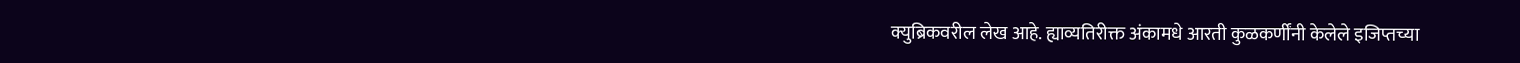क्युब्रिकवरील लेख आहे. ह्याव्यतिरीक्त अंकामधे आरती कुळकर्णींनी केलेले इजिप्तच्या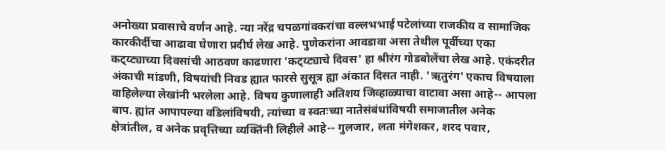अनोख्या प्रवासाचे वर्णन आहे. न्या नरेंद्र चपळगांवकरांचा वल्लभभाई पटेलांच्या राजकीय व सामाजिक कारकीर्दीचा आढावा घेणारा प्रदीर्घ लेख आहे. पुणेकरांना आवडावा असा तेथील पूर्वीच्या एका कट्य्ट्याच्या दिवसांची आठवण काढणारा 'कट्य्ट्याचे दिवस' हा श्रीरंग गोडबोलेंचा लेख आहे. एकंदरीत अंकाची मांडणी, विषयांची निवड ह्यात फारसे सुसूत्र ह्या अंकात दिसत नाही. 'ऋतुरंग' एकाच विषयाला वाहिलेल्या लेखांनी भरलेला आहे. विषय कुणालाही अतिशय जिव्हाळ्याचा वाटावा असा आहे-- आपला बाप. ह्यांत आपापल्या वडिलांविषयी, त्यांच्या व स्वतःच्या नातेसंबंधांविषयी समाजातील अनेक क्षेत्रांतील, व अनेक प्रवृत्तिच्या व्यक्तिंनी लिहीले आहे-- गुलजार, लता मंगेशकर, शरद पवार,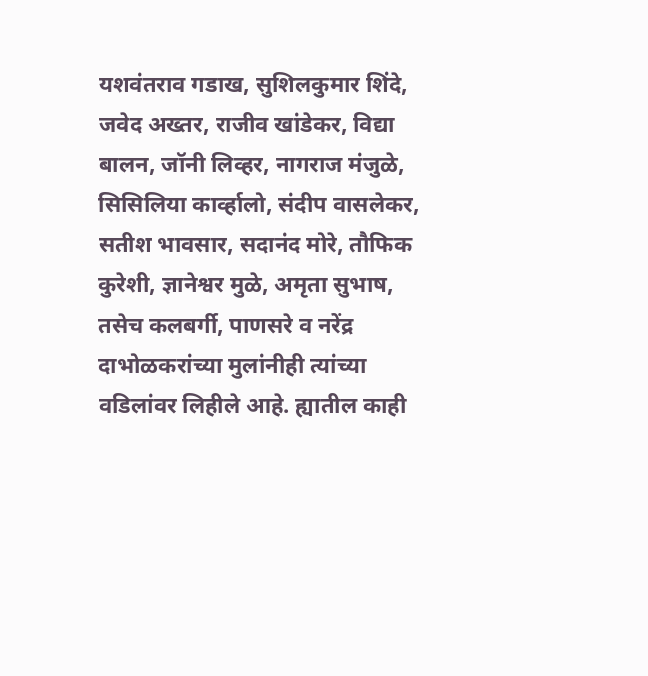यशवंतराव गडाख, सुशिलकुमार शिंदे, जवेद अख्तर, राजीव खांडेकर, विद्या बालन, जॉनी लिव्हर, नागराज मंजुळे, सिसिलिया कार्व्हालो, संदीप वासलेकर, सतीश भावसार, सदानंद मोरे, तौफिक कुरेशी, ज्ञानेश्वर मुळे, अमृता सुभाष, तसेच कलबर्गी, पाणसरे व नरेंद्र दाभोळकरांच्या मुलांनीही त्यांच्या वडिलांवर लिहीले आहे. ह्यातील काही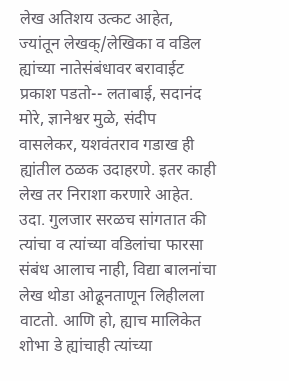लेख अतिशय उत्कट आहेत, ज्यांतून लेखक्/लेखिका व वडिल ह्यांच्या नातेसंबंधावर बरावाईट प्रकाश पडतो-- लताबाई, सदानंद मोरे, ज्ञानेश्वर मुळे, संदीप वासलेकर, यशवंतराव गडाख ही ह्यांतील ठळक उदाहरणे. इतर काही लेख तर निराशा करणारे आहेत. उदा. गुलजार सरळच सांगतात की त्यांचा व त्यांच्या वडिलांचा फारसा संबंध आलाच नाही, विद्या बालनांचा लेख थोडा ओढूनताणून लिहीलला वाटतो. आणि हो, ह्याच मालिकेत शोभा डे ह्यांचाही त्यांच्या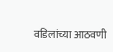वडिलांच्या आठवणी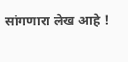सांगणारा लेख आहे !